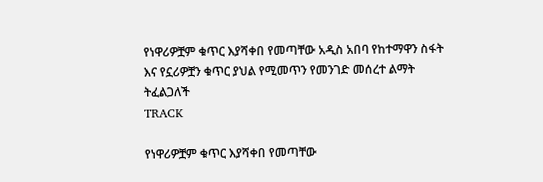የነዋሪዎቿም ቁጥር እያሻቀበ የመጣቸው አዲስ አበባ የከተማዋን ስፋት እና የኗሪዎቿን ቁጥር ያህል የሚመጥን የመንገድ መሰረተ ልማት ትፈልጋለች
TRACK

የነዋሪዎቿም ቁጥር እያሻቀበ የመጣቸው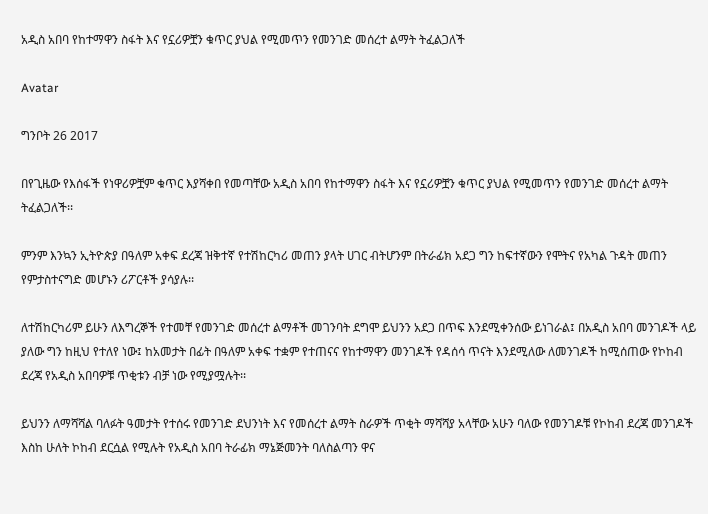አዲስ አበባ የከተማዋን ስፋት እና የኗሪዎቿን ቁጥር ያህል የሚመጥን የመንገድ መሰረተ ልማት ትፈልጋለች

Avatar

ግንቦት 26 2017

በየጊዜው የእሰፋች የነዋሪዎቿም ቁጥር እያሻቀበ የመጣቸው አዲስ አበባ የከተማዋን ስፋት እና የኗሪዎቿን ቁጥር ያህል የሚመጥን የመንገድ መሰረተ ልማት ትፈልጋለች፡፡

ምንም እንኳን ኢትዮጵያ በዓለም አቀፍ ደረጃ ዝቅተኛ የተሽከርካሪ መጠን ያላት ሀገር ብትሆንም በትራፊክ አደጋ ግን ከፍተኛውን የሞትና የአካል ጉዳት መጠን የምታስተናግድ መሆኑን ሪፖርቶች ያሳያሉ፡፡

ለተሽከርካሪም ይሁን ለእግረኞች የተመቸ የመንገድ መሰረተ ልማቶች መገንባት ደግሞ ይህንን አደጋ በጥፍ እንደሚቀንሰው ይነገራል፤ በአዲስ አበባ መንገዶች ላይ ያለው ግን ከዚህ የተለየ ነው፤ ከአመታት በፊት በዓለም አቀፍ ተቋም የተጠናና የከተማዋን መንገዶች የዳሰሳ ጥናት እንደሚለው ለመንገዶች ከሚሰጠው የኮከብ ደረጃ የአዲስ አበባዎቹ ጥቂቱን ብቻ ነው የሚያሟሉት፡፡

ይህንን ለማሻሻል ባለፉት ዓመታት የተሰሩ የመንገድ ደህንነት እና የመሰረተ ልማት ስራዎች ጥቂት ማሻሻያ አላቸው አሁን ባለው የመንገዶቹ የኮከብ ደረጃ መንገዶች እስከ ሁለት ኮከብ ደርሷል የሚሉት የአዲስ አበባ ትራፊክ ማኔጅመንት ባለስልጣን ዋና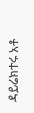ዳይሬክተሩ አቶ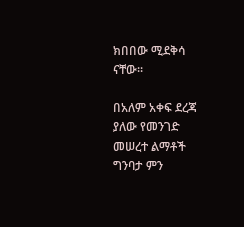ክበበው ሚደቅሳ ናቸው፡፡

በአለም አቀፍ ደረጃ ያለው የመንገድ መሠረተ ልማቶች ግንባታ ምን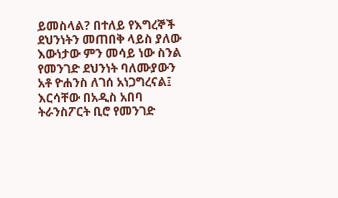ይመስላል? በተለይ የእግረኞች ደህንነትን መጠበቅ ላይስ ያለው እውነታው ምን መሳይ ነው ስንል የመንገድ ደህንነት ባለሙያውን አቶ ዮሐንስ ለገሰ አነጋግረናል፤ እርሳቸው በአዲስ አበባ ትራንስፖርት ቢሮ የመንገድ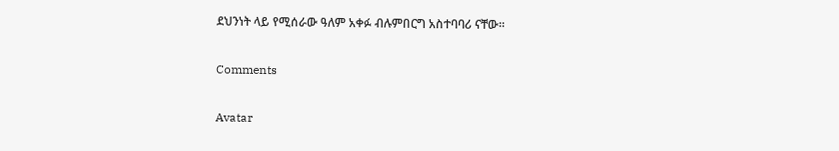ደህንነት ላይ የሚሰራው ዓለም አቀፉ ብሉምበርግ አስተባባሪ ናቸው፡፡

Comments

Avatar